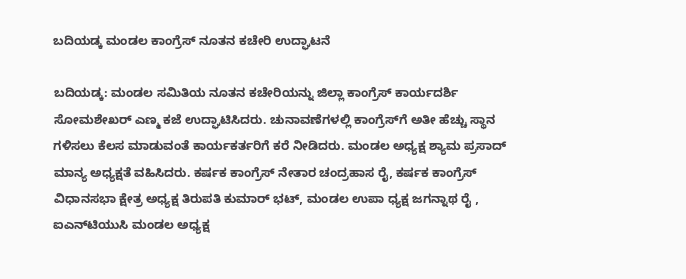ಬದಿಯಡ್ಕ ಮಂಡಲ ಕಾಂಗ್ರೆಸ್ ನೂತನ ಕಚೇರಿ ಉದ್ಘಾಟನೆ

ಬದಿಯಡ್ಕ: ಮಂಡಲ ಸಮಿತಿಯ ನೂತನ ಕಚೇರಿಯನ್ನು ಜಿಲ್ಲಾ ಕಾಂಗ್ರೆಸ್ ಕಾರ್ಯದರ್ಶಿ ಸೋಮಶೇಖರ್ ಎಣ್ಮ ಕಜೆ ಉದ್ಘಾಟಿಸಿದರು. ಚುನಾವಣೆಗಳಲ್ಲಿ ಕಾಂಗ್ರೆಸ್‌ಗೆ ಅತೀ ಹೆಚ್ಚು ಸ್ಥಾನ ಗಳಿಸಲು ಕೆಲಸ ಮಾಡುವಂತೆ ಕಾರ್ಯಕರ್ತರಿಗೆ ಕರೆ ನೀಡಿದರು. ಮಂಡಲ ಅಧ್ಯಕ್ಷ ಶ್ಯಾಮ ಪ್ರಸಾದ್ ಮಾನ್ಯ ಅಧ್ಯಕ್ಷತೆ ವಹಿಸಿದರು. ಕರ್ಷಕ ಕಾಂಗ್ರೆಸ್ ನೇತಾರ ಚಂದ್ರಹಾಸ ರೈ, ಕರ್ಷಕ ಕಾಂಗ್ರೆಸ್ ವಿಧಾನಸಭಾ ಕ್ಷೇತ್ರ ಅಧ್ಯಕ್ಷ ತಿರುಪತಿ ಕುಮಾರ್ ಭಟ್, ಮಂಡಲ ಉಪಾ ಧ್ಯಕ್ಷ ಜಗನ್ನಾಥ ರೈ , ಐಎನ್‌ಟಿಯುಸಿ ಮಂಡಲ ಅಧ್ಯಕ್ಷ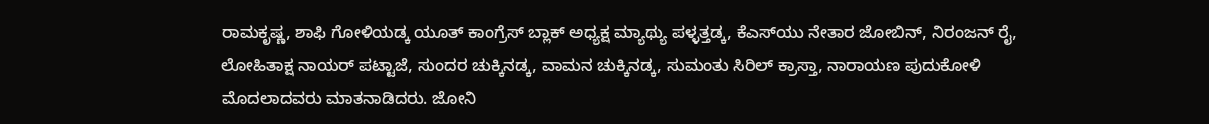ರಾಮಕೃಷ್ಣ, ಶಾಫಿ ಗೋಳಿಯಡ್ಕ ಯೂತ್ ಕಾಂಗ್ರೆಸ್ ಬ್ಲಾಕ್ ಅಧ್ಯಕ್ಷ ಮ್ಯಾಥ್ಯು ಪಳ್ಳತ್ತಡ್ಕ, ಕೆಎಸ್‌ಯು ನೇತಾರ ಜೋಬಿನ್, ನಿರಂಜನ್ ರೈ, ಲೋಹಿತಾಕ್ಷ ನಾಯರ್ ಪಟ್ಟಾಜೆ, ಸುಂದರ ಚುಕ್ಕಿನಡ್ಕ, ವಾಮನ ಚುಕ್ಕಿನಡ್ಕ, ಸುಮಂತು ಸಿರಿಲ್ ಕ್ರಾಸ್ತಾ, ನಾರಾಯಣ ಪುದುಕೋಳಿ ಮೊದಲಾದವರು ಮಾತನಾಡಿದರು. ಜೋನಿ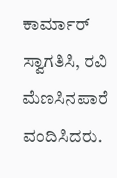ಕಾರ್ಮಾರ್ ಸ್ವಾಗತಿಸಿ, ರವಿ ಮೆಣಸಿನಪಾರೆ ವಂದಿಸಿದರು.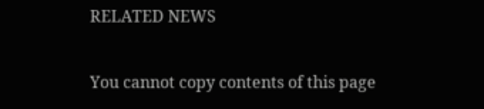RELATED NEWS

You cannot copy contents of this page